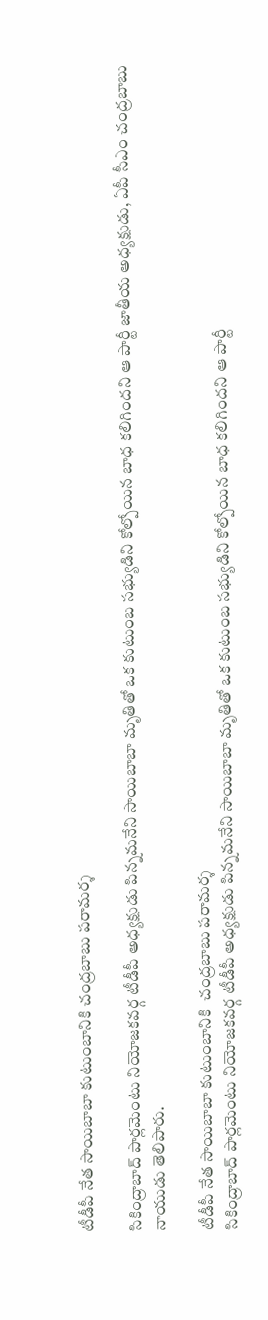టీడీపీ నేత సాయిబాబా కుటుంబానికి చంద్రబాబు పరామర్శ

సికింద్రాబాద్‌‌‌‌‌‌‌‌ పార్లమెంటు నియోజకవర్గ టీడీపీ అధ్యక్షుడు పిన్నమనేని సాయిబాబా మృతితో ఒక కుటుంబ సభ్యుడిని కోల్పోయిన బాధ కలిగిందని ఆ పార్టీ జాతీయ అధ్యక్షుడు, ఏపీ సీఎం చంద్రబాబు నాయుడు తెలిపారు.

టీడీపీ నేత సాయిబాబా కుటుంబానికి  చంద్రబాబు పరామర్శ
సికింద్రాబాద్‌‌‌‌‌‌‌‌ పార్లమెంటు నియోజకవర్గ టీడీపీ అధ్యక్షుడు పిన్నమనేని సాయిబాబా మృతితో ఒక కుటుంబ సభ్యుడిని కోల్పోయిన బాధ కలిగిందని ఆ పార్టీ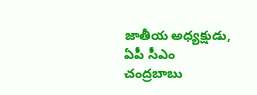జాతీయ అధ్యక్షుడు, ఏపీ సీఎం చంద్రబాబు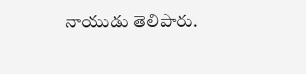నాయుడు తెలిపారు.